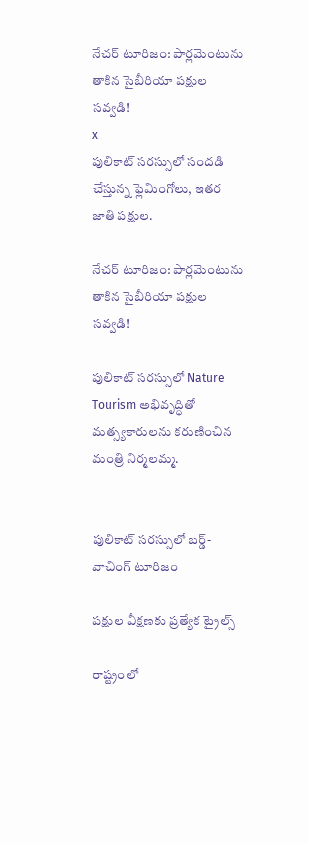నేచర్ టూరిజం: పార్లమెంటును తాకిన సైబీరియా పక్షుల సవ్వడి!
x
పులికాట్ సరస్సులో సందడి చేస్తున్న ఫ్లెమింగోలు, ఇతర జాతి పక్షుల.

నేచర్ టూరిజం: పార్లమెంటును తాకిన సైబీరియా పక్షుల సవ్వడి!

పులికాట్ సరస్సులో Nature Tourism అభివృద్ధితో మత్స్యకారులను కరుణించిన మంత్రి నిర్మలమ్మ.


పులికాట్ సరస్సులో బర్డ్-వాచింగ్ టూరిజం

పక్షుల వీక్షణకు ప్రత్యేక ట్రైల్స్

రాష్ట్రంలో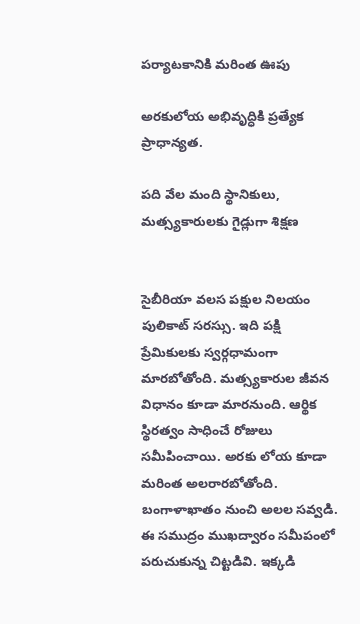పర్యాటకానికి మరింత ఊపు

అరకులోయ అభివృద్ధికి ప్రత్యేక ప్రాధాన్యత.

పది వేల మంది స్థానికులు, మత్స్యకారులకు గైడ్లుగా శిక్షణ


సైబీరియా వలస పక్షుల నిలయం పులికాట్ సరస్సు. ఇది పక్షి ప్రేమికులకు స్వర్గధామంగా మారబోతోంది. మత్స్యకారుల జీవన విధానం కూడా మారనుంది. ఆర్థిక స్థిరత్వం సాధించే రోజులు సమీపించాయి. అరకు లోయ కూడా మరింత అలరారబోతోంది.
బంగాళాఖాతం నుంచి అలల సవ్వడి. ఈ సముద్రం ముఖద్వారం సమీపంలో పరుచుకున్న చిట్టడివి. ఇక్కడి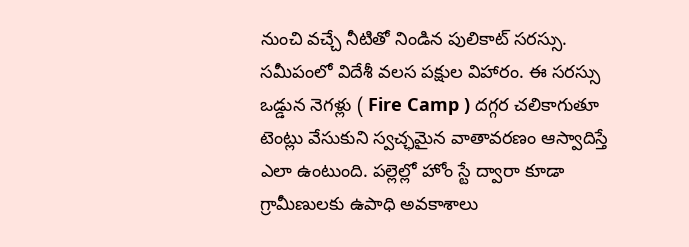నుంచి వచ్చే నీటితో నిండిన పులికాట్ సరస్సు. సమీపంలో విదేశీ వలస పక్షుల విహారం. ఈ సరస్సు ఒడ్డున నెగళ్లు ( Fire Camp ) దగ్గర చలికాగుతూ టెంట్లు వేసుకుని స్వచ్ఛమైన వాతావరణం ఆస్వాదిస్తే ఎలా ఉంటుంది. పల్లెల్లో హోం స్టే ద్వారా కూడా గ్రామీణులకు ఉపాధి అవకాశాలు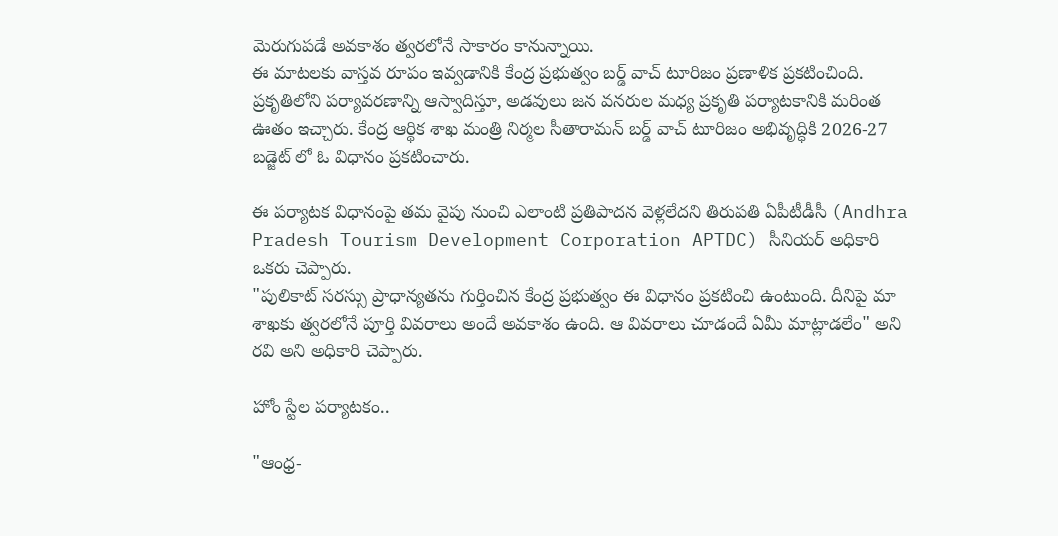మెరుగుపడే అవకాశం త్వరలోనే సాకారం కానున్నాయి.
ఈ మాటలకు వాస్తవ రూపం ఇవ్వడానికి కేంద్ర ప్రభుత్వం బర్డ్ వాచ్ టూరిజం ప్రణాళిక ప్రకటించింది. ప్రకృతిలోని పర్యావరణాన్ని ఆస్వాదిస్తూ, అడవులు జన వనరుల మధ్య ప్రకృతి పర్యాటకానికి మరింత ఊతం ఇచ్చారు. కేంద్ర ఆర్థిక శాఖ మంత్రి నిర్మల సీతారామన్ బర్డ్ వాచ్ టూరిజం అభివృద్ధికి 2026-27 బడ్జెట్ లో ఓ విధానం ప్రకటించారు.

ఈ పర్యాటక విధానంపై తమ వైపు నుంచి ఎలాంటి ప్రతిపాదన వెళ్లలేదని తిరుపతి ఏపీటీడీసీ (Andhra Pradesh Tourism Development Corporation APTDC) సీనియర్ అధికారి ఒకరు చెప్పారు.
"పులికాట్ సరస్సు ప్రాధాన్యతను గుర్తించిన కేంద్ర ప్రభుత్వం ఈ విధానం ప్రకటించి ఉంటుంది. దీనిపై మా శాఖకు త్వరలోనే పూర్తి వివరాలు అందే అవకాశం ఉంది. ఆ వివరాలు చూడందే ఏమీ మాట్లాడలేం" అని రవి అని అధికారి చెప్పారు.

హోం స్టేల పర్యాటకం..

"ఆంధ్ర-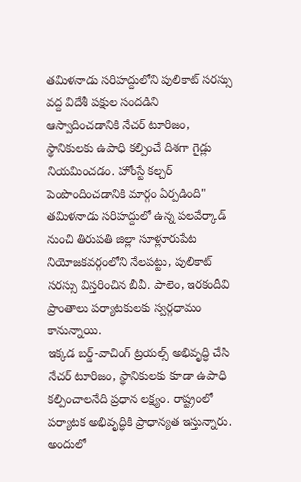తమిళనాడు సరిహద్దులోని పులికాట్ సరస్సు వద్ద విదేశీ పక్షుల సందడిని ఆస్వాదించడానికి నేచర్ టూరిజం, స్థానికులకు ఉపాధి కల్పించే దిశగా గైడ్లు నియమించడం. హోంస్టే కల్చర్ పెంపొందించడానికి మార్గం ఏర్పడింది" తమిళనాడు సరిహద్దులో ఉన్న పలవేర్కాడ్ నుంచి తిరుపతి జిల్లా సూళ్లూరుపేట నియోజకవర్గంలోని నేలపట్టు, పులికాట్ సరస్సు విస్తరించిన బీవీ. పాలెం, ఇరకందీవి ప్రాంతాలు పర్యాటకులకు స్వర్గధామం కానున్నాయి.
ఇక్కడ బర్డ్-వాచింగ్ ట్రయల్స్ అభివృద్ధి చేసి నేచర్ టూరిజం, స్థానికులకు కూడా ఉపాధి కల్పించాలనేది ప్రధాన లక్ష్యం. రాష్ట్రంలో పర్యాటక అభివృద్ధికి ప్రాధాన్యత ఇస్తున్నారు. అందులో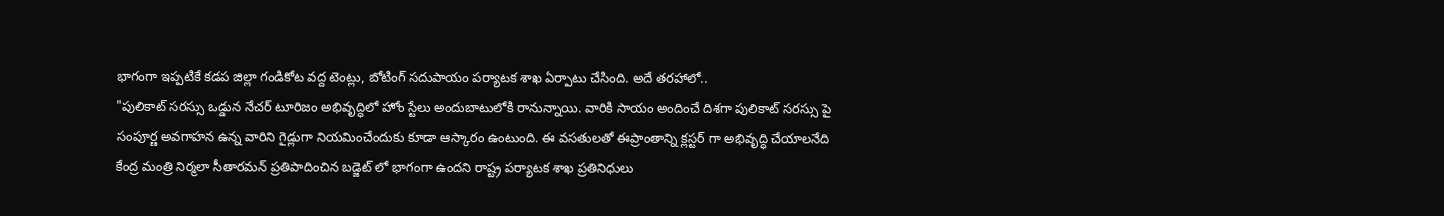భాగంగా ఇప్పటికే కడప జిల్లా గండికోట వద్ద టెంట్లు, బోటింగ్ సదుపాయం పర్యాటక శాఖ ఏర్పాటు చేసింది. అదే తరహాలో..
"పులికాట్ సరస్సు ఒడ్డున నేచర్ టూరిజం అభివృద్ధిలో హోం స్టేలు అందుబాటులోకి రానున్నాయి. వారికి సాయం అందించే దిశగా పులికాట్ సరస్సు పై సంపూర్ణ అవగాహన ఉన్న వారిని గైడ్లుగా నియమించేందుకు కూడా ఆస్కారం ఉంటుంది. ఈ వసతులతో ఈప్రాంతాన్ని క్లస్టర్ గా అభివృద్ధి చేయాలనేది కేంద్ర మంత్రి నిర్మలా సీతారమన్ ప్రతిపాదించిన బడ్జెట్ లో భాగంగా ఉందని రాష్ట్ర పర్యాటక శాఖ ప్రతినిధులు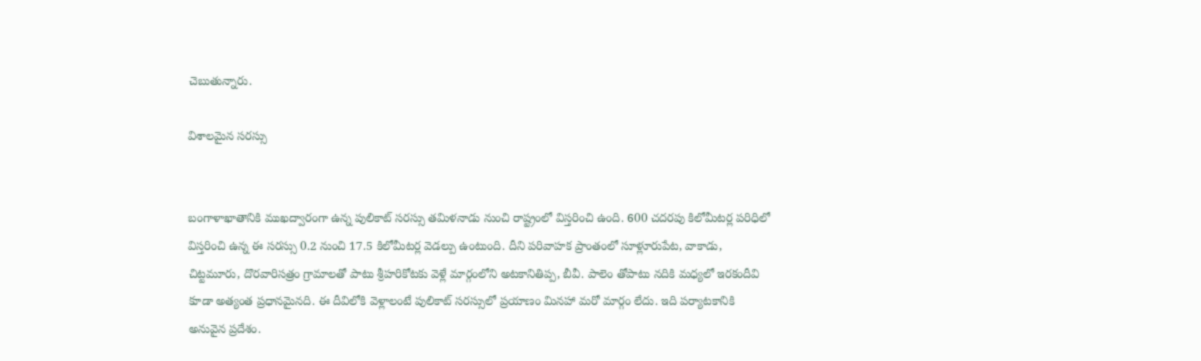చెబుతున్నారు.

విశాలమైన సరస్సు


బంగాళాఖాతానికి ముఖద్వారంగా ఉన్న పులికాట్ సరస్సు తమిళనాడు నుంచి రాష్ట్రంలో విస్తరించి ఉంది. 600 చదరపు కిలోమీటర్ల పరిధిలో విస్తరించి ఉన్న ఈ సరస్సు 0.2 నుంచి 17.5 కిలోమీటర్ల వెడల్పు ఉంటుంది. దీని పరివాహక ప్రాంతంలో సూళ్లూరుపేట, వాకాడు, చిట్టమూరు, దొరవారిసత్రం గ్రామాలతో పాటు శ్రీహరికోటకు వెళ్లే మార్గంలోని అటకానితిప్ప, బీవీ. పాలెం తోపాటు నదికి మధ్యలో ఇరకందీవి కూడా అత్యంత ప్రధానమైనది. ఈ దీవిలోకి వెళ్లాలంటే పులికాట్ సరస్సులో ప్రయాణం మినహా మరో మార్గం లేదు. ఇది పర్యాటకానికి అనువైన ప్రదేశం.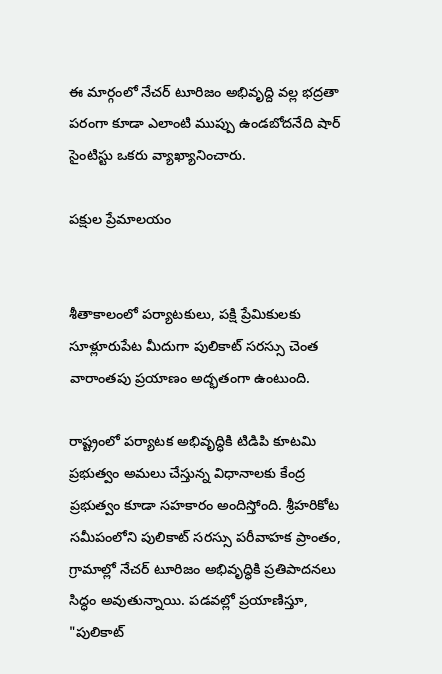ఈ మార్గంలో నేచర్ టూరిజం అభివృద్ది వల్ల భద్రతా పరంగా కూడా ఎలాంటి ముప్పు ఉండబోదనేది షార్ సైంటిస్టు ఒకరు వ్యాఖ్యానించారు.

పక్షుల ప్రేమాలయం


శీతాకాలంలో పర్యాటకులు, పక్షి ప్రేమికులకు సూళ్లూరుపేట మీదుగా పులికాట్ సరస్సు చెంత వారాంతపు ప్రయాణం అద్భతంగా ఉంటుంది.

రాష్ట్రంలో పర్యాటక అభివృద్ధికి టిడిపి కూటమి ప్రభుత్వం అమలు చేస్తున్న విధానాలకు కేంద్ర ప్రభుత్వం కూడా సహకారం అందిస్తోంది. శ్రీహరికోట సమీపంలోని పులికాట్ సరస్సు పరీవాహక ప్రాంతం, గ్రామాల్లో నేచర్ టూరిజం అభివృద్ధికి ప్రతిపాదనలు సిద్ధం అవుతున్నాయి. పడవల్లో ప్రయాణిస్తూ,
"పులికాట్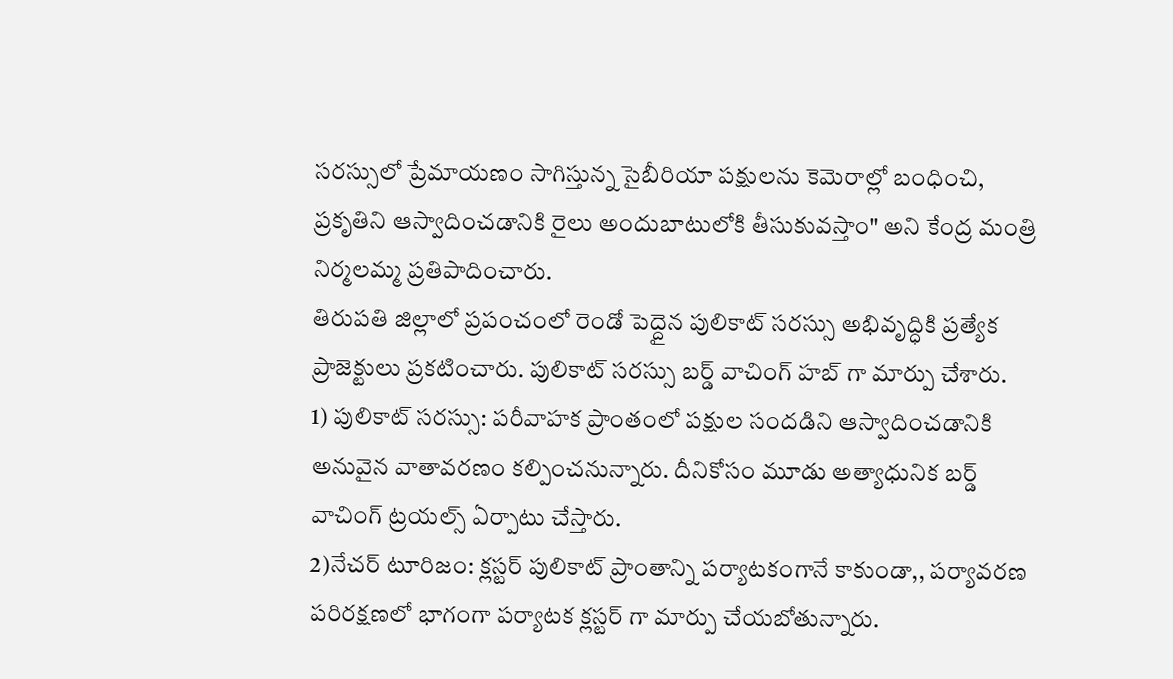సరస్సులో ప్రేమాయణం సాగిస్తున్న సైబీరియా పక్షులను కెమెరాల్లో బంధించి, ప్రకృతిని ఆస్వాదించడానికి రైలు అందుబాటులోకి తీసుకువస్తాం" అని కేంద్ర మంత్రి నిర్మలమ్మ ప్రతిపాదించారు.
తిరుపతి జిల్లాలో ప్రపంచంలో రెండో పెద్దైన పులికాట్ సరస్సు అభివృద్ధికి ప్రత్యేక ప్రాజెక్టులు ప్రకటించారు. పులికాట్ సరస్సు బర్డ్ వాచింగ్ హబ్ గా మార్పు చేశారు.
1) పులికాట్ సరస్సు: పరీవాహక ప్రాంతంలో పక్షుల సందడిని ఆస్వాదించడానికి అనువైన వాతావరణం కల్పించనున్నారు. దీనికోసం మూడు అత్యాధునిక బర్డ్ వాచింగ్ ట్రయల్స్ ఏర్పాటు చేస్తారు.
2)నేచర్ టూరిజం: క్లస్టర్ పులికాట్ ప్రాంతాన్ని పర్యాటకంగానే కాకుండా,, పర్యావరణ పరిరక్షణలో భాగంగా పర్యాటక క్లస్టర్ గా మార్పు చేయబోతున్నారు.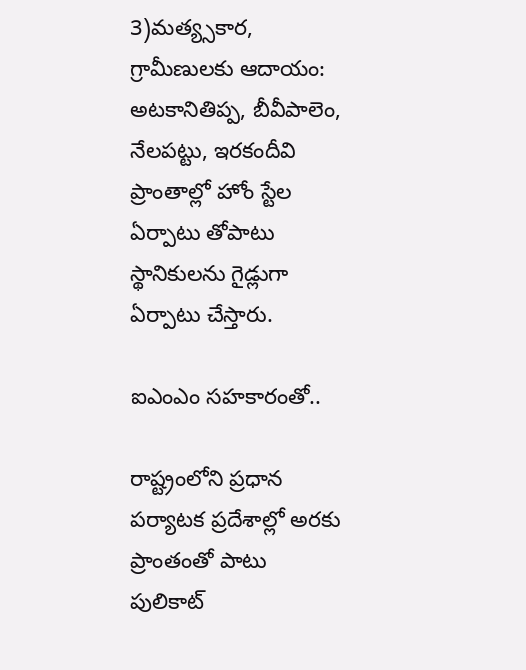3)మత్య్సకార, గ్రామీణులకు ఆదాయం: అటకానితిప్ప, బీవీపాలెం, నేలపట్టు, ఇరకందీవి ప్రాంతాల్లో హోం స్టేల ఏర్పాటు తోపాటు స్థానికులను గైడ్లుగా ఏర్పాటు చేస్తారు.

ఐఎంఎం సహకారంతో..

రాష్ట్రంలోని ప్రధాన పర్యాటక ప్రదేశాల్లో అరకు ప్రాంతంతో పాటు పులికాట్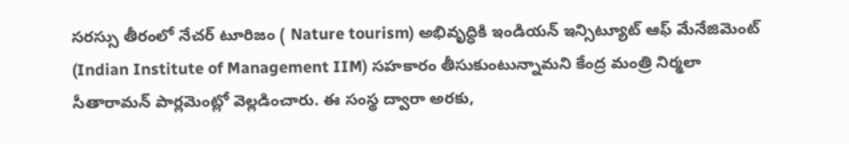సరస్సు తీరంలో నేచర్ టూరిజం ( Nature tourism) అభివృద్ధికి ఇండియన్ ఇన్సిట్యూట్ ఆఫ్ మేనేజిమెంట్ (Indian Institute of Management IIM) సహకారం తీసుకుంటున్నామని కేంద్ర మంత్రి నిర్మలా సీతారామన్ పార్లమెంట్లో వెల్లడించారు. ఈ సంస్థ ద్వారా అరకు,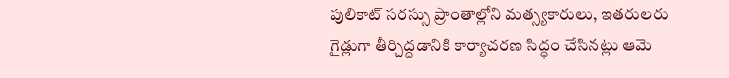పులికాట్ సరస్సు ప్రాంతాల్లోని మత్స్యకారులు, ఇతరులరు గైడ్లుగా తీర్చిద్దడానికి కార్యాచరణ సిద్ధం చేసినట్లు ఆమె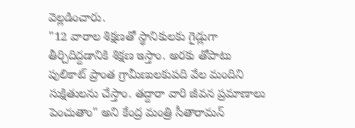వెల్లడించారు.
"12 వారాల శిక్షణతో స్థానికులకు గైడ్లుగా తీర్చిదిద్దడానికి శిక్షణ ఇస్తాం. అరకు తోపాటు పులికాట్ ప్రాంత గ్రామీణులకుపది వేల మందిని సుక్షితులను చేస్తాం. తద్దారా వారి జీవన ప్రమాణాలు పెంచుతాం" అని కేంద్ర మంత్రి సీతారామన్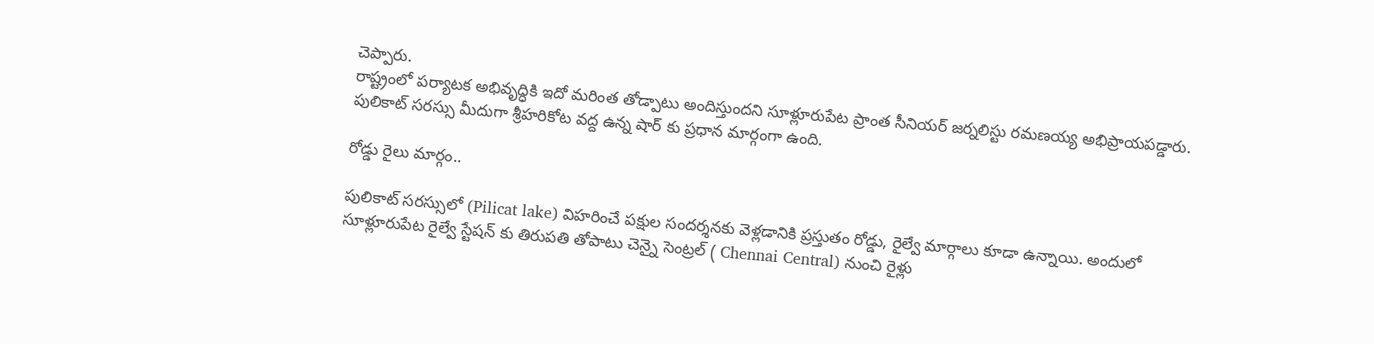చెప్పారు.
రాష్ట్రంలో పర్యాటక అభివృద్ధికి ఇదో మరింత తోడ్పాటు అందిస్తుందని సూళ్లూరుపేట ప్రాంత సీనియర్ జర్నలిస్టు రమణయ్య అభిప్రాయపడ్డారు. పులికాట్ సరస్సు మీదుగా శ్రీహరికోట వద్ద ఉన్న షార్ కు ప్రధాన మార్గంగా ఉంది.

రోడ్డు రైలు మార్గం..

పులికాట్ సరస్సులో (Pilicat lake) విహరించే పక్షుల సందర్శనకు వెళ్లడానికి ప్రస్తుతం రోడ్డు, రైల్వే మార్గాలు కూడా ఉన్నాయి. అందులో సూళ్లూరుపేట రైల్వే స్టేషన్ కు తిరుపతి తోపాటు చెన్నై సెంట్రల్ ( Chennai Central) నుంచి రైళ్లు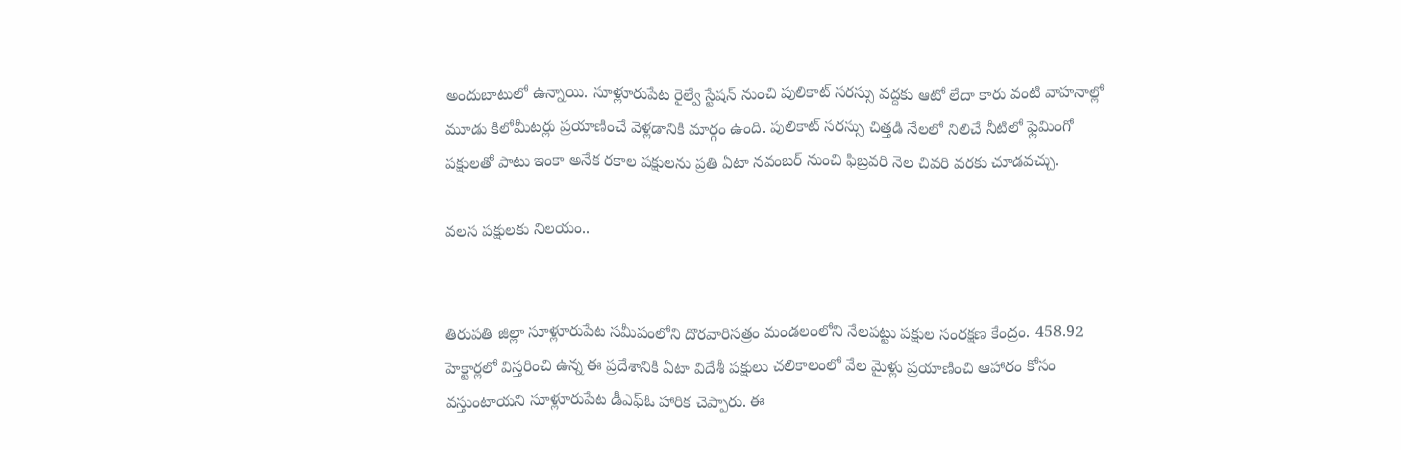అందుబాటులో ఉన్నాయి. సూళ్లూరుపేట రైల్వే స్టేషన్ నుంచి పులికాట్ సరస్సు వద్దకు ఆటో లేదా కారు వంటి వాహనాల్లో మూడు కిలోమీటర్లు ప్రయాణించే వెళ్లడానికి మార్గం ఉంది. పులికాట్ సరస్సు చిత్తడి నేలలో నిలిచే నీటిలో ఫ్లెమింగో పక్షులతో పాటు ఇంకా అనేక రకాల పక్షులను ప్రతి ఏటా నవంబర్ నుంచి ఫిబ్రవరి నెల చివరి వరకు చూడవచ్చు.

వలస పక్షులకు నిలయం..


తిరుపతి జిల్లా సూళ్లూరుపేట సమీపంలోని దొరవారిసత్రం మండలంలోని నేలపట్టు పక్షుల సంరక్షణ కేంద్రం. 458.92 హెక్టార్లలో విస్తరించి ఉన్న ఈ ప్రదేశానికి ఏటా విదేశీ పక్షులు చలికాలంలో వేల మైళ్లు ప్రయాణించి ఆహారం కోసం వస్తుంటాయని సూళ్లూరుపేట డీఎఫ్ఓ హారిక చెప్పారు. ఈ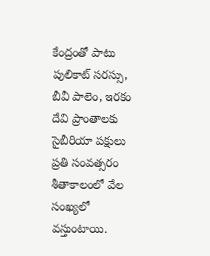కేంద్రంతో పాటు పులికాట్ సరస్సు, బీవీ పాలెం, ఇరకం దేవి ప్రాంతాలకు సైబీరియా పక్షులు ప్రతి సంవత్సరం శీతాకాలంలో వేల సంఖ్యలో వస్తుంటాయి.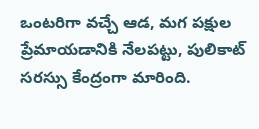ఒంటరిగా వచ్చే ఆడ, మగ పక్షుల ప్రేమాయడానికి నేలపట్టు, పులికాట్ సరస్సు కేంద్రంగా మారింది.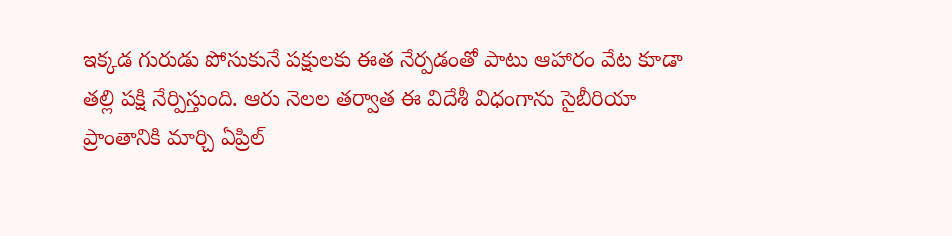ఇక్కడ గురుడు పోసుకునే పక్షులకు ఈత నేర్పడంతో పాటు ఆహారం వేట కూడా తల్లి పక్షి నేర్పిస్తుంది. ఆరు నెలల తర్వాత ఈ విదేశీ విధంగాను సైబీరియా ప్రాంతానికి మార్చి ఏప్రిల్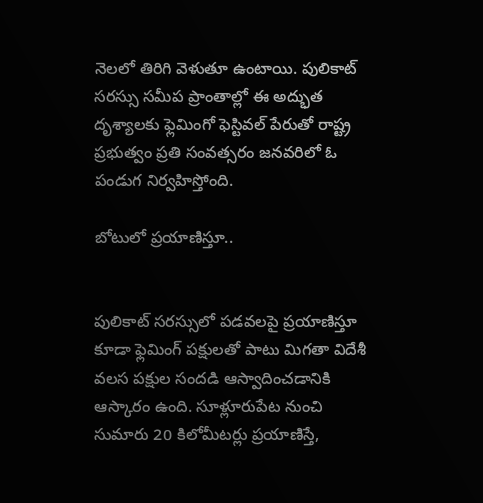నెలలో తిరిగి వెళుతూ ఉంటాయి. పులికాట్ సరస్సు సమీప ప్రాంతాల్లో ఈ అద్భుత దృశ్యాలకు ఫ్లెమింగో ఫెస్టివల్ పేరుతో రాష్ట్ర ప్రభుత్వం ప్రతి సంవత్సరం జనవరిలో ఓ పండుగ నిర్వహిస్తోంది.

బోటులో ప్రయాణిస్తూ..


పులికాట్ సరస్సులో పడవలపై ప్రయాణిస్తూ కూడా ఫ్లెమింగ్ పక్షులతో పాటు మిగతా విదేశీ వలస పక్షుల సందడి ఆస్వాదించడానికి ఆస్కారం ఉంది. సూళ్లూరుపేట నుంచి సుమారు 20 కిలోమీటర్లు ప్రయాణిస్తే,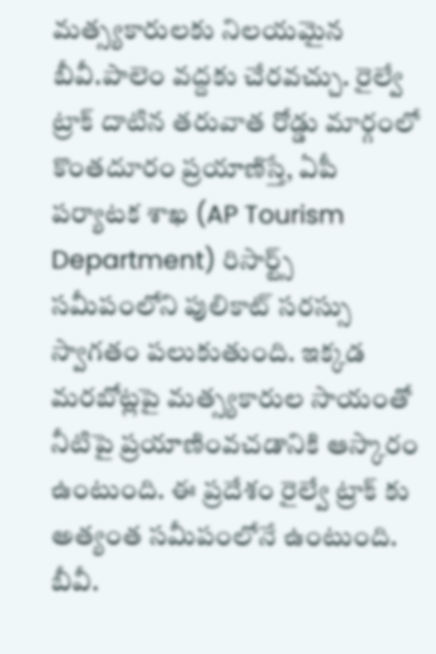మత్స్యకారులకు నిలయమైన బీవీ.పాలెం వద్దకు చేరవచ్చు. రైల్వే ట్రాక్ దాటిన తరువాత రోడ్డు మార్గంలో కొంతదూరం ప్రయాణిస్తే, ఏపీ పర్యాటక శాఖ (AP Tourism Department) రిసార్ట్స్ సమీపంలోని పులికాట్ సరస్సు స్వాగతం పలుకుతుంది. ఇక్కడ మరబోట్లపై మత్స్యకారుల సాయంతో నీటిపై ప్రయాణింవచడానికి ఆస్కారం ఉంటుంది. ఈ ప్రదేశం రైల్వే ట్రాక్ కు అత్యంత సమీపంలోనే ఉంటుంది. బీవీ.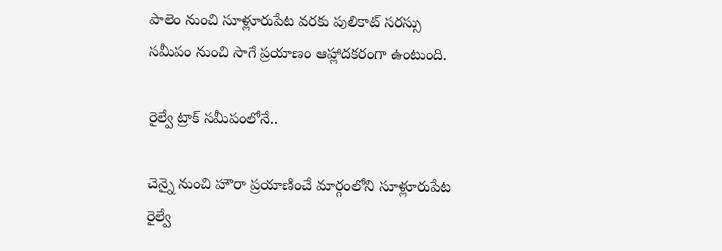పాలెం నుంచి సూళ్లూరుపేట వరకు పులికాట్ సరస్సు సమీపం నుంచి సాగే ప్రయాణం ఆహ్లాదకరంగా ఉంటుంది.

రైల్వే ట్రాక్ సమీపంలోనే..

చెన్నై నుంచి హౌరా ప్రయాణించే మార్గంలోని సూళ్లూరుపేట రైల్వే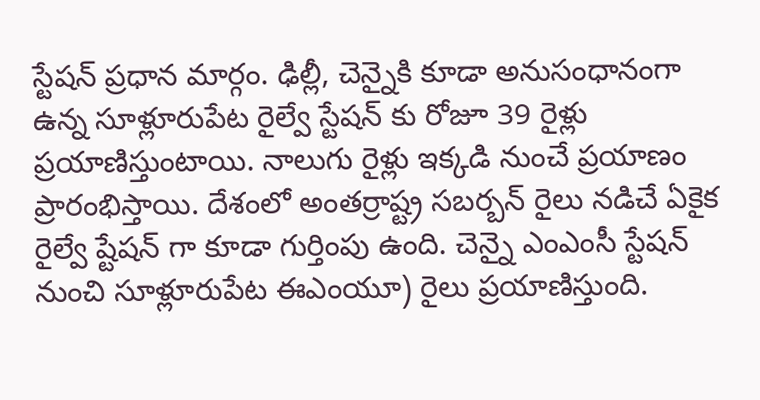స్టేషన్ ప్రధాన మార్గం. ఢిల్లీ, చెన్నైకి కూడా అనుసంధానంగా ఉన్న సూళ్లూరుపేట రైల్వే స్టేషన్ కు రోజూ 39 రైళ్లు ప్రయాణిస్తుంటాయి. నాలుగు రైళ్లు ఇక్కడి నుంచే ప్రయాణం ప్రారంభిస్తాయి. దేశంలో అంతర్రాష్ట్ర సబర్బన్ రైలు నడిచే ఏకైక రైల్వే ష్టేషన్ గా కూడా గుర్తింపు ఉంది. చెన్నై ఎంఎంసీ స్టేషన్ నుంచి సూళ్లూరుపేట ఈఎంయూ) రైలు ప్రయాణిస్తుంది.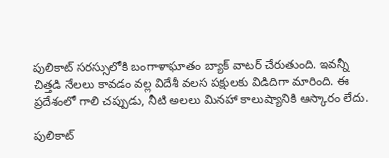పులికాట్ సరస్సులోకి బంగాళాఘాతం బ్యాక్ వాటర్ చేరుతుంది. ఇవన్నీ చిత్తడి నేలలు కావడం వల్ల విదేశీ వలస పక్షులకు విడిదిగా మారింది. ఈ ప్రదేశంలో గాలి చప్పుడు, నీటి అలలు మినహా కాలుష్యానికి ఆస్కారం లేదు.

పులికాట్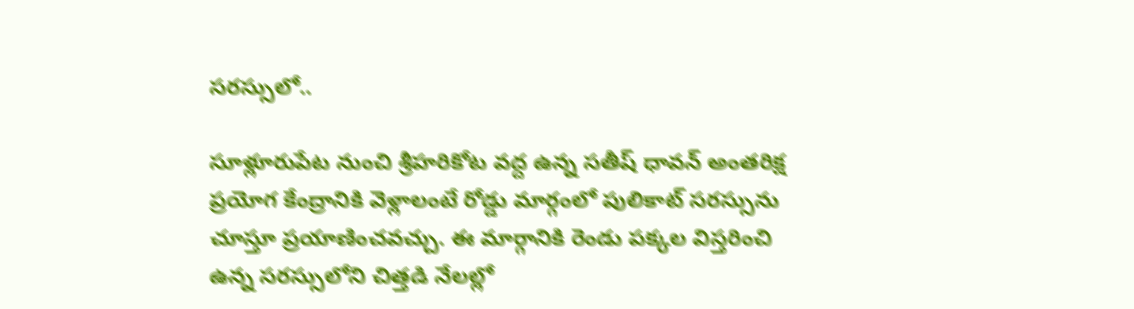సరస్సులో..

సూళ్లూరుపేట నుంచి శ్రీహరికోట వద్ద ఉన్న సతీష్ ధావన్ అంతరిక్ష ప్రయోగ కేంద్రానికి వెళ్లాలంటే రోడ్డు మార్గంలో పులికాట్ సరస్సును చూస్తూ ప్రయాణించవచ్చు. ఈ మార్గానికి రెండు పక్కల విస్తరించి ఉన్న సరస్సులోని చిత్తడి నేలల్లో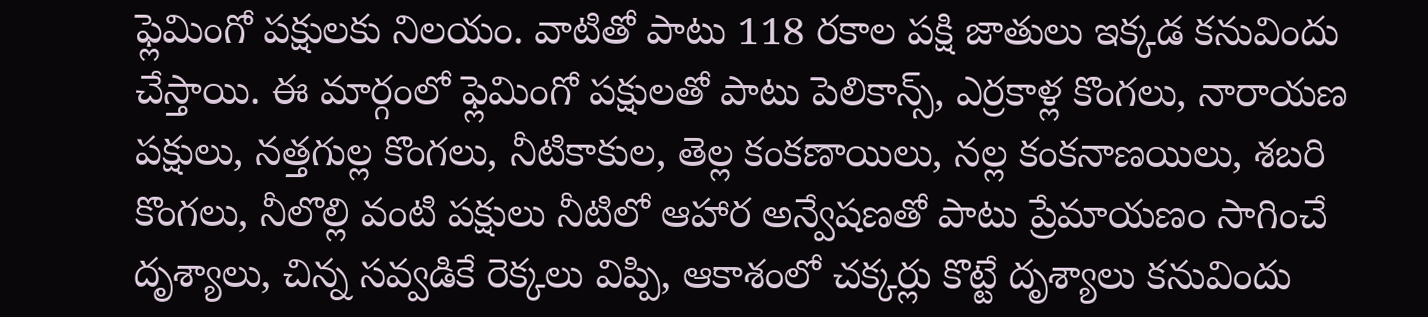ఫ్లెమింగో పక్షులకు నిలయం. వాటితో పాటు 118 రకాల పక్షి జాతులు ఇక్కడ కనువిందు చేస్తాయి. ఈ మార్గంలో ఫ్లెమింగో పక్షులతో పాటు పెలికాన్స్, ఎర్రకాళ్ల కొంగలు, నారాయణ పక్షులు, నత్తగుల్ల కొంగలు, నీటికాకుల, తెల్ల కంకణాయిలు, నల్ల కంకనాణయిలు, శబరి కొంగలు, నీలొల్లి వంటి పక్షులు నీటిలో ఆహార అన్వేషణతో పాటు ప్రేమాయణం సాగించే దృశ్యాలు, చిన్న సవ్వడికే రెక్కలు విప్పి, ఆకాశంలో చక్కర్లు కొట్టే దృశ్యాలు కనువిందు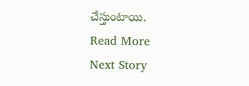చేస్తుంటాయి.
Read More
Next Story